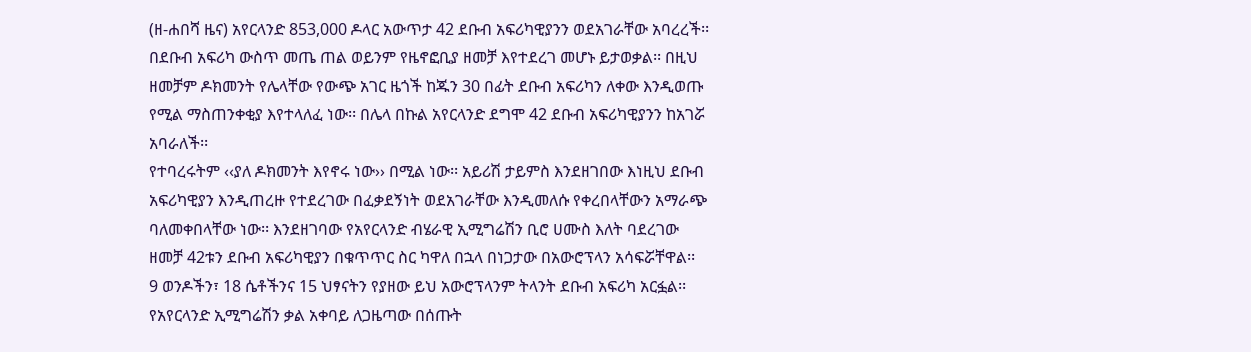(ዘ-ሐበሻ ዜና) አየርላንድ 853,000 ዶላር አውጥታ 42 ደቡብ አፍሪካዊያንን ወደአገራቸው አባረረች፡፡ በደቡብ አፍሪካ ውስጥ መጤ ጠል ወይንም የዜኖፎቢያ ዘመቻ እየተደረገ መሆኑ ይታወቃል፡፡ በዚህ ዘመቻም ዶክመንት የሌላቸው የውጭ አገር ዜጎች ከጁን 30 በፊት ደቡብ አፍሪካን ለቀው እንዲወጡ የሚል ማስጠንቀቂያ እየተላለፈ ነው፡፡ በሌላ በኩል አየርላንድ ደግሞ 42 ደቡብ አፍሪካዊያንን ከአገሯ አባራለች፡፡
የተባረሩትም ‹‹ያለ ዶክመንት እየኖሩ ነው›› በሚል ነው፡፡ አይሪሽ ታይምስ እንደዘገበው እነዚህ ደቡብ አፍሪካዊያን እንዲጠረዙ የተደረገው በፈቃደኝነት ወደአገራቸው እንዲመለሱ የቀረበላቸውን አማራጭ ባለመቀበላቸው ነው፡፡ እንደዘገባው የአየርላንድ ብሄራዊ ኢሚግሬሽን ቢሮ ሀሙስ እለት ባደረገው ዘመቻ 42ቱን ደቡብ አፍሪካዊያን በቁጥጥር ስር ካዋለ በኋላ በነጋታው በአውሮፕላን አሳፍሯቸዋል፡፡
9 ወንዶችን፣ 18 ሴቶችንና 15 ህፃናትን የያዘው ይህ አውሮፕላንም ትላንት ደቡብ አፍሪካ አርፏል፡፡ የአየርላንድ ኢሚግሬሽን ቃል አቀባይ ለጋዜጣው በሰጡት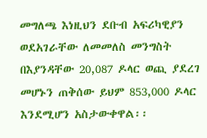መግለጫ እነዚህን ደቡብ አፍሪካዊያን ወደአገራቸው ለመመለስ መንግስት በእያንዳቸው 20,087 ዶላር ወጪ ያደረገ መሆኑን ጠቅሰው ይህም 853,000 ዶላር እንደሚሆን አስታውቀዋል፡፡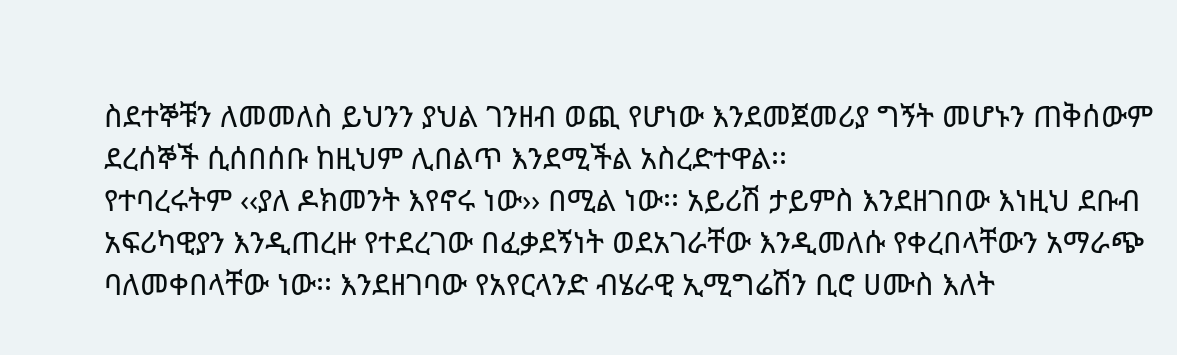ስደተኞቹን ለመመለስ ይህንን ያህል ገንዘብ ወጪ የሆነው እንደመጀመሪያ ግኝት መሆኑን ጠቅሰውም ደረሰኞች ሲሰበሰቡ ከዚህም ሊበልጥ እንደሚችል አስረድተዋል፡፡
የተባረሩትም ‹‹ያለ ዶክመንት እየኖሩ ነው›› በሚል ነው፡፡ አይሪሽ ታይምስ እንደዘገበው እነዚህ ደቡብ አፍሪካዊያን እንዲጠረዙ የተደረገው በፈቃደኝነት ወደአገራቸው እንዲመለሱ የቀረበላቸውን አማራጭ ባለመቀበላቸው ነው፡፡ እንደዘገባው የአየርላንድ ብሄራዊ ኢሚግሬሽን ቢሮ ሀሙስ እለት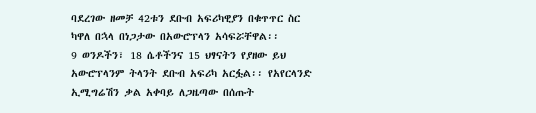ባደረገው ዘመቻ 42ቱን ደቡብ አፍሪካዊያን በቁጥጥር ስር ካዋለ በኋላ በነጋታው በአውሮፕላን አሳፍሯቸዋል፡፡
9 ወንዶችን፣ 18 ሴቶችንና 15 ህፃናትን የያዘው ይህ አውሮፕላንም ትላንት ደቡብ አፍሪካ አርፏል፡፡ የአየርላንድ ኢሚግሬሽን ቃል አቀባይ ለጋዜጣው በሰጡት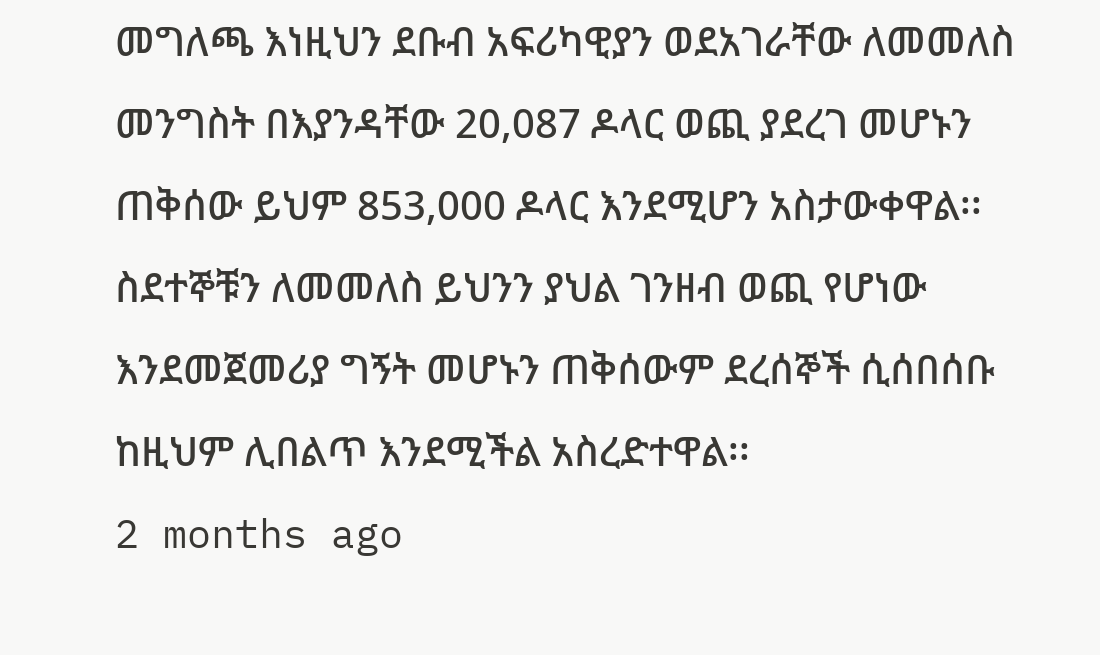መግለጫ እነዚህን ደቡብ አፍሪካዊያን ወደአገራቸው ለመመለስ መንግስት በእያንዳቸው 20,087 ዶላር ወጪ ያደረገ መሆኑን ጠቅሰው ይህም 853,000 ዶላር እንደሚሆን አስታውቀዋል፡፡
ስደተኞቹን ለመመለስ ይህንን ያህል ገንዘብ ወጪ የሆነው እንደመጀመሪያ ግኝት መሆኑን ጠቅሰውም ደረሰኞች ሲሰበሰቡ ከዚህም ሊበልጥ እንደሚችል አስረድተዋል፡፡
2 months ago